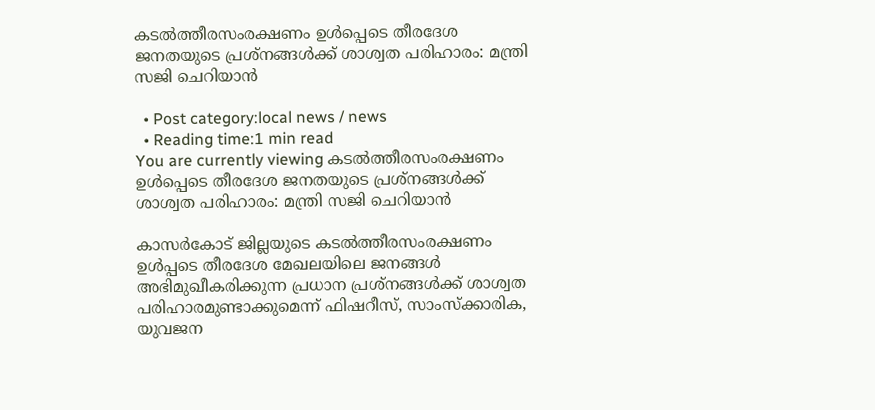കടൽത്തീരസംരക്ഷണം ഉൾപ്പെടെ തീരദേശ ജനതയുടെ പ്രശ്നങ്ങൾക്ക് ശാശ്വത പരിഹാരം: മന്ത്രി സജി ചെറിയാൻ

  • Post category:local news / news
  • Reading time:1 min read
You are currently viewing കടൽത്തീരസംരക്ഷണം ഉൾപ്പെടെ തീരദേശ ജനതയുടെ പ്രശ്നങ്ങൾക്ക് ശാശ്വത പരിഹാരം: മന്ത്രി സജി ചെറിയാൻ

കാസർകോട് ജില്ലയുടെ കടൽത്തീരസംരക്ഷണം ഉൾപ്പടെ തീരദേശ മേഖലയിലെ ജനങ്ങൾ അഭിമുഖീകരിക്കുന്ന പ്രധാന പ്രശ്നങ്ങൾക്ക് ശാശ്വത പരിഹാരമുണ്ടാക്കുമെന്ന് ഫിഷറീസ്, സാംസ്‌ക്കാരിക, യുവജന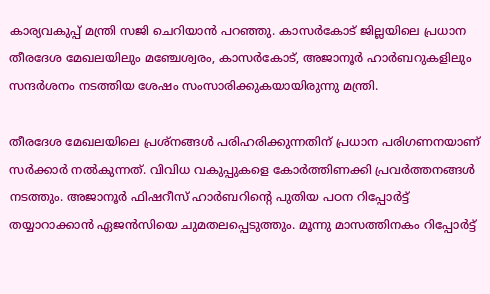കാര്യവകുപ്പ് മന്ത്രി സജി ചെറിയാൻ പറഞ്ഞു. കാസർകോട് ജില്ലയിലെ പ്രധാന തീരദേശ മേഖലയിലും മഞ്ചേശ്വരം, കാസർകോട്, അജാനൂർ ഹാർബറുകളിലും സന്ദർശനം നടത്തിയ ശേഷം സംസാരിക്കുകയായിരുന്നു മന്ത്രി.

തീരദേശ മേഖലയിലെ പ്രശ്നങ്ങൾ പരിഹരിക്കുന്നതിന് പ്രധാന പരിഗണനയാണ് സർക്കാർ നൽകുന്നത്. വിവിധ വകുപ്പുകളെ കോർത്തിണക്കി പ്രവർത്തനങ്ങൾ നടത്തും. അജാനൂർ ഫിഷറീസ് ഹാർബറിന്‍റെ പുതിയ പഠന റിപ്പോർട്ട് തയ്യാറാക്കാൻ ഏജൻസിയെ ചുമതലപ്പെടുത്തും. മൂന്നു മാസത്തിനകം റിപ്പോർട്ട്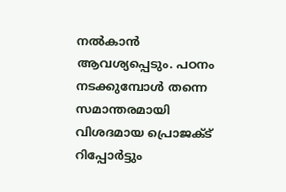നൽകാൻ ആവശ്യപ്പെടും. പഠനം നടക്കുമ്പോൾ തന്നെ സമാന്തരമായി വിശദമായ പ്രൊജക്ട് റിപ്പോർട്ടും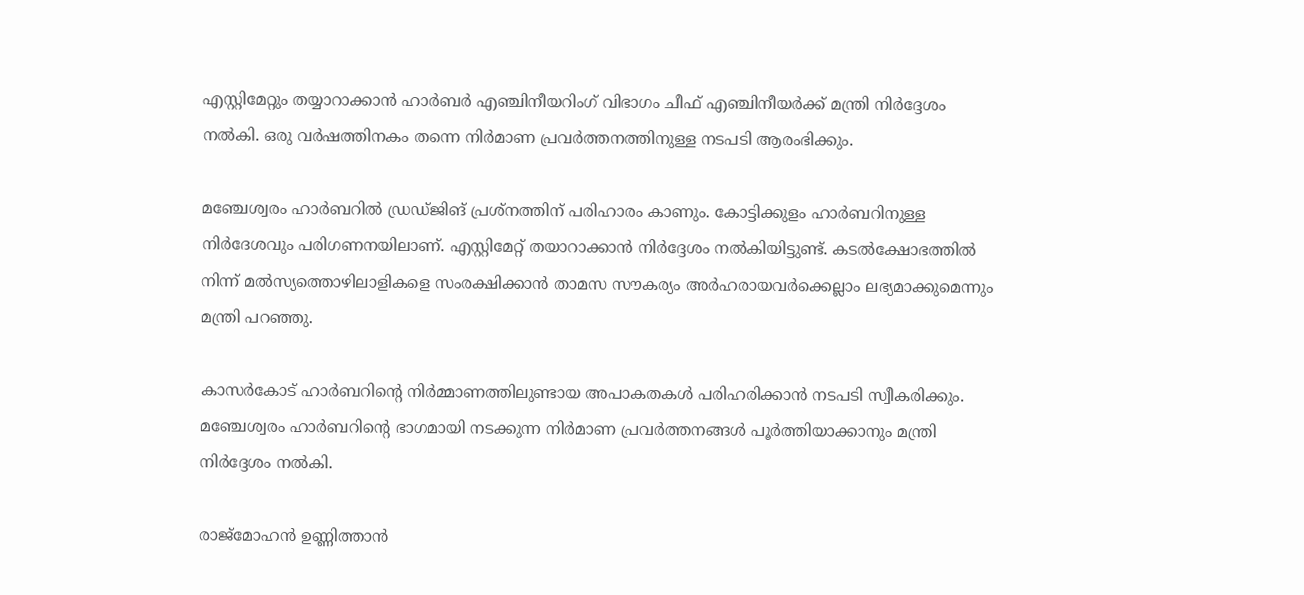എസ്റ്റിമേറ്റും തയ്യാറാക്കാൻ ഹാർബർ എഞ്ചിനീയറിംഗ് വിഭാഗം ചീഫ് എഞ്ചിനീയർക്ക് മന്ത്രി നിർദ്ദേശം നൽകി. ഒരു വർഷത്തിനകം തന്നെ നിർമാണ പ്രവർത്തനത്തിനുള്ള നടപടി ആരംഭിക്കും.

മഞ്ചേശ്വരം ഹാർബറിൽ ഡ്രഡ്ജിങ് പ്രശ്നത്തിന് പരിഹാരം കാണും. കോട്ടിക്കുളം ഹാർബറിനുള്ള നിർദേശവും പരിഗണനയിലാണ്. എസ്റ്റിമേറ്റ് തയാറാക്കാൻ നിർദ്ദേശം നൽകിയിട്ടുണ്ട്. കടൽക്ഷോഭത്തിൽ നിന്ന് മൽസ്യത്തൊഴിലാളികളെ സംരക്ഷിക്കാൻ താമസ സൗകര്യം അർഹരായവർക്കെല്ലാം ലഭ്യമാക്കുമെന്നും മന്ത്രി പറഞ്ഞു.

കാസർകോട് ഹാർബറിന്‍റെ നിർമ്മാണത്തിലുണ്ടായ അപാകതകൾ പരിഹരിക്കാൻ നടപടി സ്വീകരിക്കും. മഞ്ചേശ്വരം ഹാർബറിന്‍റെ ഭാഗമായി നടക്കുന്ന നിർമാണ പ്രവർത്തനങ്ങൾ പൂർത്തിയാക്കാനും മന്ത്രി നിർദ്ദേശം നൽകി.

രാജ്‌മോഹൻ ഉണ്ണിത്താൻ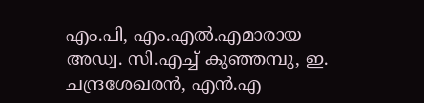എം.പി, എം.എൽ.എമാരായ അഡ്വ. സി.എച്ച് കുഞ്ഞമ്പു, ഇ. ചന്ദ്രശേഖരൻ, എൻ.എ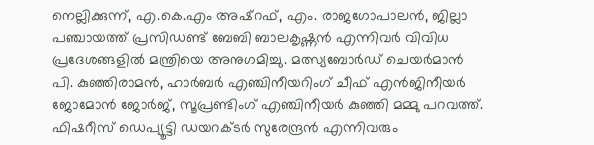നെല്ലിക്കുന്ന്, എ.കെ.എം അഷ്‌റഫ്, എം. രാജഗോപാലൻ, ജില്ലാ പഞ്ചായത്ത് പ്രസിഡണ്ട് ബേബി ബാലകൃഷ്ണൻ എന്നിവർ വിവിധ പ്രദേശങ്ങളിൽ മന്ത്രിയെ അനുഗമിച്ചു. മത്സ്യബോർഡ് ചെയർമാൻ പി. കുഞ്ഞിരാമൻ, ഹാർബർ എഞ്ചിനീയറിംഗ് ചീഫ് എൻജിനീയർ ജോമോൻ ജോർജ്, സൂപ്രണ്ടിംഗ് എഞ്ചിനീയർ കുഞ്ഞി മമ്മു പറവത്ത്. ഫിഷറീസ് ഡെപ്യൂട്ടി ഡയറക്ടർ സുരേന്ദ്രൻ എന്നിവരും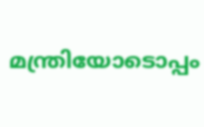മന്ത്രിയോടൊപ്പം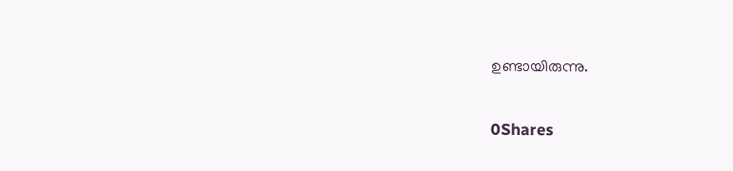ഉണ്ടായിരുന്നു.

0Shares